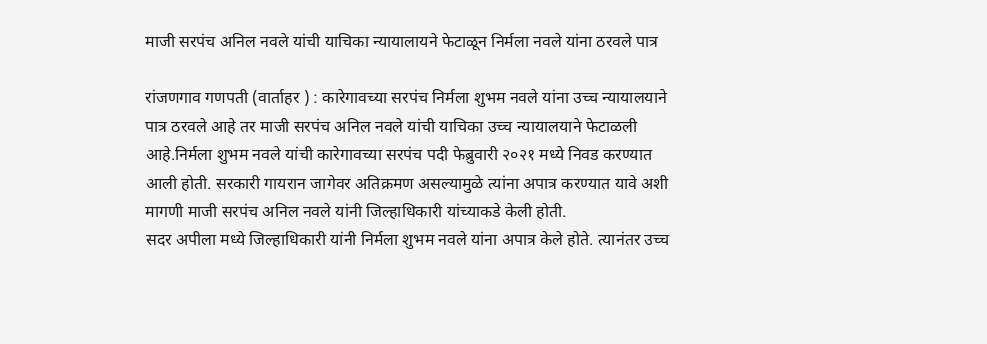माजी सरपंच अनिल नवले यांची याचिका न्यायालायने फेटाळून निर्मला नवले यांना ठरवले पात्र

रांजणगाव गणपती (वार्ताहर ) : कारेगावच्या सरपंच निर्मला शुभम नवले यांना उच्च न्यायालयाने पात्र ठरवले आहे तर माजी सरपंच अनिल नवले यांची याचिका उच्च न्यायालयाने फेटाळली आहे.निर्मला शुभम नवले यांची कारेगावच्या सरपंच पदी फेब्रुवारी २०२१ मध्ये निवड करण्यात आली होती. सरकारी गायरान जागेवर अतिक्रमण असल्यामुळे त्यांना अपात्र करण्यात यावे अशी मागणी माजी सरपंच अनिल नवले यांनी जिल्हाधिकारी यांच्याकडे केली होती.
सदर अपीला मध्ये जिल्हाधिकारी यांनी निर्मला शुभम नवले यांना अपात्र केले होते. त्यानंतर उच्च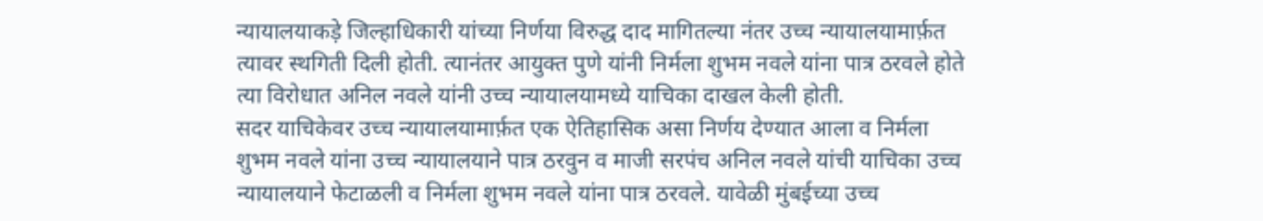न्यायालयाकड़े जिल्हाधिकारी यांच्या निर्णया विरुद्ध दाद मागितल्या नंतर उच्च न्यायालयामार्फ़त त्यावर स्थगिती दिली होती. त्यानंतर आयुक्त पुणे यांनी निर्मला शुभम नवले यांना पात्र ठरवले होते त्या विरोधात अनिल नवले यांनी उच्च न्यायालयामध्ये याचिका दाखल केली होती.
सदर याचिकेवर उच्च न्यायालयामार्फ़त एक ऐतिहासिक असा निर्णय देण्यात आला व निर्मला शुभम नवले यांना उच्च न्यायालयाने पात्र ठरवुन व माजी सरपंच अनिल नवले यांची याचिका उच्च न्यायालयाने फेटाळली व निर्मला शुभम नवले यांना पात्र ठरवले. यावेळी मुंबईच्या उच्च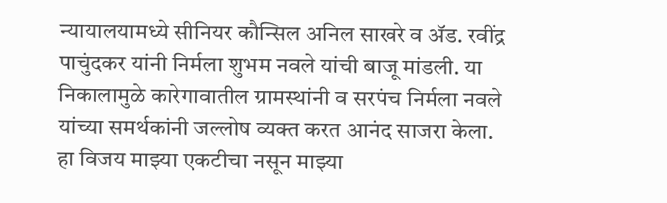न्यायालयामध्ये सीनियर कौन्सिल अनिल साखरे व ॲड. रवींद्र पाचुंदकर यांनी निर्मला शुभम नवले यांची बाजू मांडली. या निकालामुळे कारेगावातील ग्रामस्थांनी व सरपंच निर्मला नवले यांच्या समर्थकांनी जल्लोष व्यक्त करत आनंद साजरा केला.
हा विजय माझ्या एकटीचा नसून माझ्या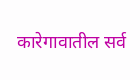कारेगावातील सर्व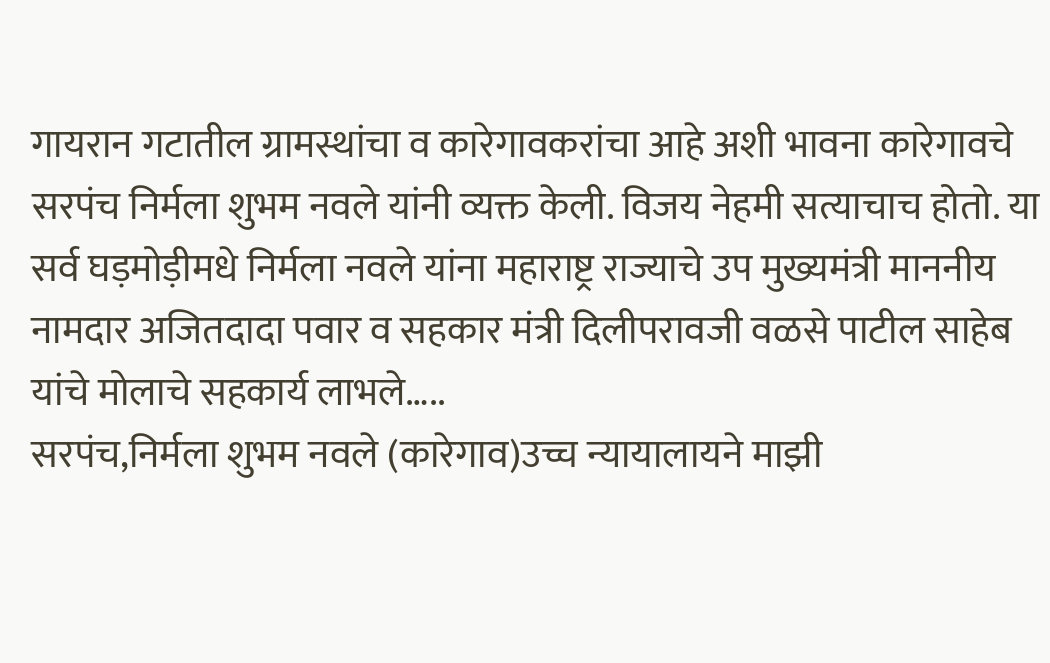गायरान गटातील ग्रामस्थांचा व कारेगावकरांचा आहे अशी भावना कारेगावचे सरपंच निर्मला शुभम नवले यांनी व्यक्त केली. विजय नेहमी सत्याचाच होतो. या सर्व घड़मोड़ीमधे निर्मला नवले यांना महाराष्ट्र राज्याचे उप मुख्यमंत्री माननीय नामदार अजितदादा पवार व सहकार मंत्री दिलीपरावजी वळसे पाटील साहेब यांचे मोलाचे सहकार्य लाभले…..
सरपंच,निर्मला शुभम नवले (कारेगाव)उच्च न्यायालायने माझी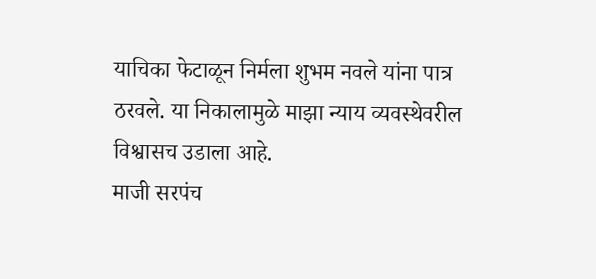याचिका फेटाळून निर्मला शुभम नवले यांना पात्र ठरवले. या निकालामुळे माझा न्याय व्यवस्थेवरील विश्वासच उडाला आहे.
माजी सरपंच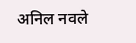अनिल नवले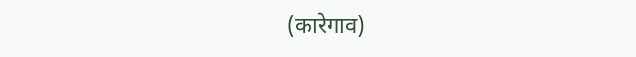(कारेगाव)